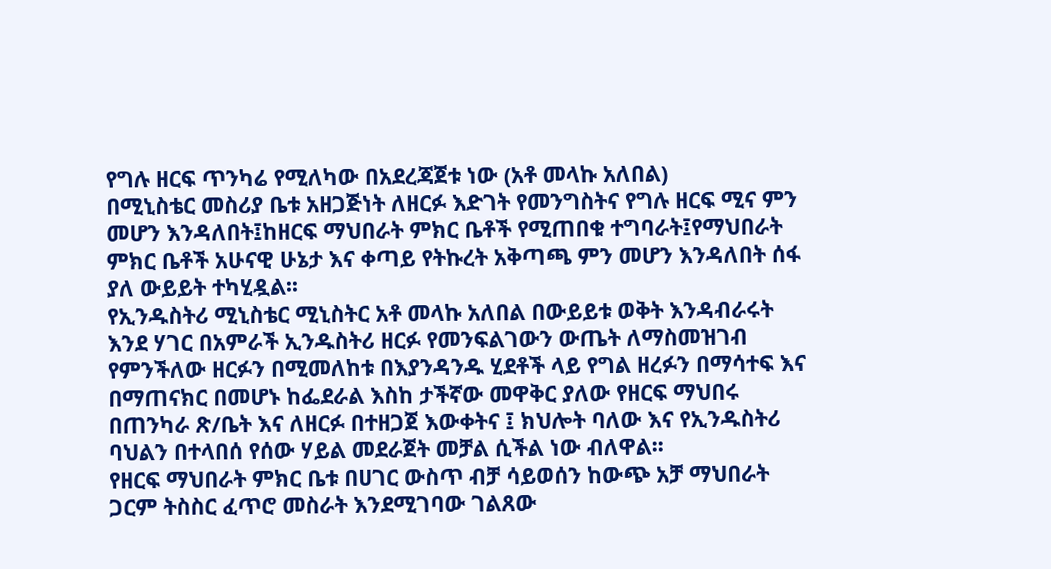የግሉ ዘርፍ ጥንካሬ የሚለካው በአደረጃጀቱ ነው (አቶ መላኩ አለበል)
በሚኒስቴር መስሪያ ቤቱ አዘጋጅነት ለዘርፉ እድገት የመንግስትና የግሉ ዘርፍ ሚና ምን መሆን እንዳለበት፤ከዘርፍ ማህበራት ምክር ቤቶች የሚጠበቁ ተግባራት፤የማህበራት ምክር ቤቶች አሁናዊ ሁኔታ እና ቀጣይ የትኩረት አቅጣጫ ምን መሆን እንዳለበት ሰፋ ያለ ውይይት ተካሂዷል፡፡
የኢንዱስትሪ ሚኒስቴር ሚኒስትር አቶ መላኩ አለበል በውይይቱ ወቅት እንዳብራሩት እንደ ሃገር በአምራች ኢንዱስትሪ ዘርፉ የመንፍልገውን ውጤት ለማስመዝገብ የምንችለው ዘርፉን በሚመለከቱ በእያንዳንዱ ሂደቶች ላይ የግል ዘረፉን በማሳተፍ እና በማጠናክር በመሆኑ ከፌደራል እስከ ታችኛው መዋቅር ያለው የዘርፍ ማህበሩ በጠንካራ ጽ/ቤት እና ለዘርፉ በተዘጋጀ እውቀትና ፤ ክህሎት ባለው እና የኢንዱስትሪ ባህልን በተላበሰ የሰው ሃይል መደራጀት መቻል ሲችል ነው ብለዋል፡፡
የዘርፍ ማህበራት ምክር ቤቱ በሀገር ውስጥ ብቻ ሳይወሰን ከውጭ አቻ ማህበራት ጋርም ትስስር ፈጥሮ መስራት እንደሚገባው ገልጸው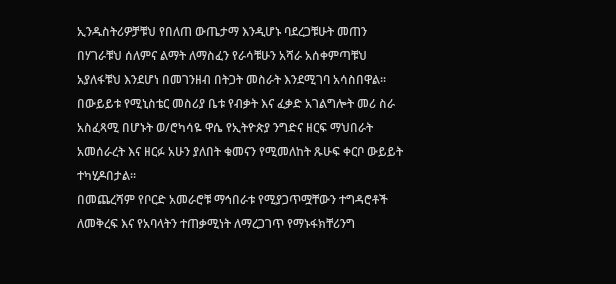ኢንዱስትሪዎቻቹህ የበለጠ ውጤታማ እንዲሆኑ ባደረጋቹሁት መጠን በሃገራቹህ ሰለምና ልማት ለማስፈን የራሳቹሁን አሻራ አሰቀምጣቹህ አያለፋቹህ እንደሆነ በመገንዘብ በትጋት መስራት እንደሚገባ አሳስበዋል፡፡
በውይይቱ የሚኒስቴር መስሪያ ቤቱ የብቃት እና ፈቃድ አገልግሎት መሪ ስራ አስፈጻሚ በሆኑት ወ/ሮካሳዬ ዋሴ የኢትዮጵያ ንግድና ዘርፍ ማህበራት አመሰራረት እና ዘርፉ አሁን ያለበት ቁመናን የሚመለከት ጹሁፍ ቀርቦ ውይይት ተካሂዶበታል፡፡
በመጨረሻም የቦርድ አመራሮቹ ማኅበራቱ የሚያጋጥሟቸውን ተግዳሮቶች ለመቅረፍ እና የአባላትን ተጠቃሚነት ለማረጋገጥ የማኑፋክቸሪንግ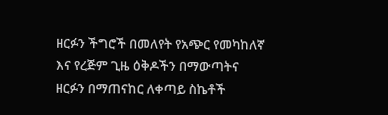ዘርፉን ችግሮች በመለየት የአጭር የመካከለኛ እና የረጅም ጊዜ ዕቅዶችን በማውጣትና ዘርፉን በማጠናከር ለቀጣይ ስኬቶች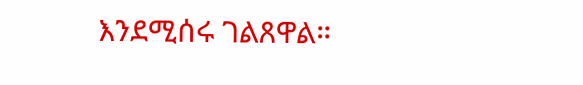እንደሚሰሩ ገልጸዋል።